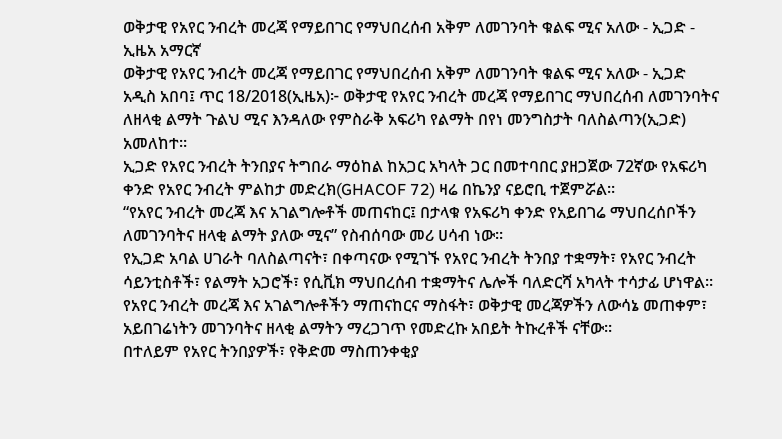ወቅታዊ የአየር ንብረት መረጃ የማይበገር የማህበረሰብ አቅም ለመገንባት ቁልፍ ሚና አለው - ኢጋድ - ኢዜአ አማርኛ
ወቅታዊ የአየር ንብረት መረጃ የማይበገር የማህበረሰብ አቅም ለመገንባት ቁልፍ ሚና አለው - ኢጋድ
አዲስ አበባ፤ ጥር 18/2018(ኢዜአ)፦ ወቅታዊ የአየር ንብረት መረጃ የማይበገር ማህበረሰብ ለመገንባትና ለዘላቂ ልማት ጉልህ ሚና እንዳለው የምስራቅ አፍሪካ የልማት በየነ መንግስታት ባለስልጣን(ኢጋድ) አመለከተ።
ኢጋድ የአየር ንብረት ትንበያና ትግበራ ማዕከል ከአጋር አካላት ጋር በመተባበር ያዘጋጀው 72ኛው የአፍሪካ ቀንድ የአየር ንብረት ምልከታ መድረክ(GHACOF 72) ዛሬ በኬንያ ናይሮቢ ተጀምሯል።
“የአየር ንብረት መረጃ እና አገልግሎቶች መጠናከር፤ በታላቁ የአፍሪካ ቀንድ የአይበገሬ ማህበረሰቦችን ለመገንባትና ዘላቂ ልማት ያለው ሚና” የስብሰባው መሪ ሀሳብ ነው።
የኢጋድ አባል ሀገራት ባለስልጣናት፣ በቀጣናው የሚገኙ የአየር ንብረት ትንበያ ተቋማት፣ የአየር ንብረት ሳይንቲስቶች፣ የልማት አጋሮች፣ የሲቪክ ማህበረሰብ ተቋማትና ሌሎች ባለድርሻ አካላት ተሳታፊ ሆነዋል።
የአየር ንብረት መረጃ እና አገልግሎቶችን ማጠናከርና ማስፋት፣ ወቅታዊ መረጃዎችን ለውሳኔ መጠቀም፣ አይበገሬነትን መገንባትና ዘላቂ ልማትን ማረጋገጥ የመድረኩ አበይት ትኩረቶች ናቸው።
በተለይም የአየር ትንበያዎች፣ የቅድመ ማስጠንቀቂያ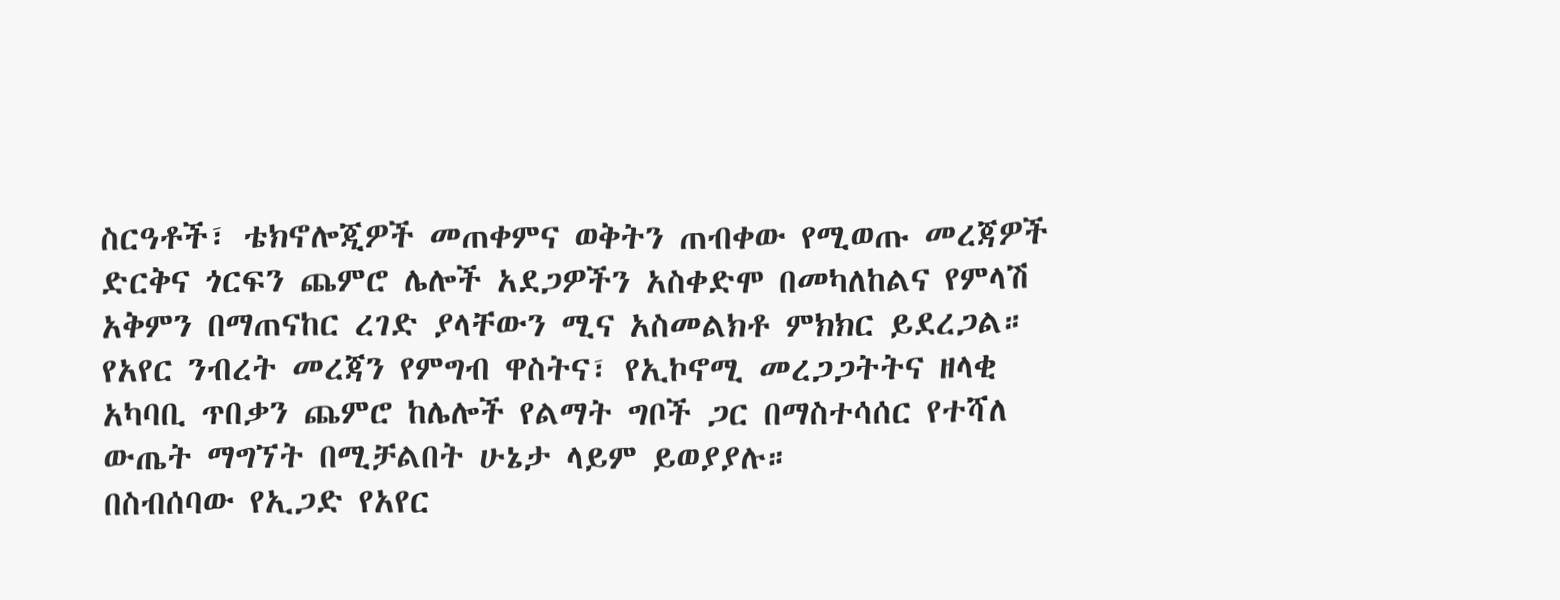ስርዓቶች፣ ቴክኖሎጂዎች መጠቀምና ወቅትን ጠብቀው የሚወጡ መረጃዎች ድርቅና ጎርፍን ጨምሮ ሌሎች አደጋዎችን አስቀድሞ በመካለከልና የምላሽ አቅምን በማጠናከር ረገድ ያላቸውን ሚና አስመልክቶ ምክክር ይደረጋል።
የአየር ንብረት መረጃን የምግብ ዋስትና፣ የኢኮኖሚ መረጋጋትትና ዘላቂ አካባቢ ጥበቃን ጨምሮ ከሌሎች የልማት ግቦች ጋር በማስተሳሰር የተሻለ ውጤት ማግኘት በሚቻልበት ሁኔታ ላይም ይወያያሉ።
በስብሰባው የኢጋድ የአየር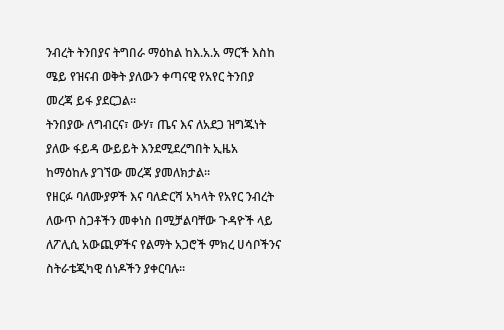ንብረት ትንበያና ትግበራ ማዕከል ከእ.አ.አ ማርች እስከ ሜይ የዝናብ ወቅት ያለውን ቀጣናዊ የአየር ትንበያ መረጃ ይፋ ያደርጋል።
ትንበያው ለግብርና፣ ውሃ፣ ጤና እና ለአደጋ ዝግጁነት ያለው ፋይዳ ውይይት እንደሚደረግበት ኢዜአ ከማዕከሉ ያገኘው መረጃ ያመለክታል።
የዘርፉ ባለሙያዎች እና ባለድርሻ አካላት የአየር ንብረት ለውጥ ስጋቶችን መቀነስ በሚቻልባቸው ጉዳዮች ላይ ለፖሊሲ አውጪዎችና የልማት አጋሮች ምክረ ሀሳቦችንና ስትራቴጂካዊ ሰነዶችን ያቀርባሉ።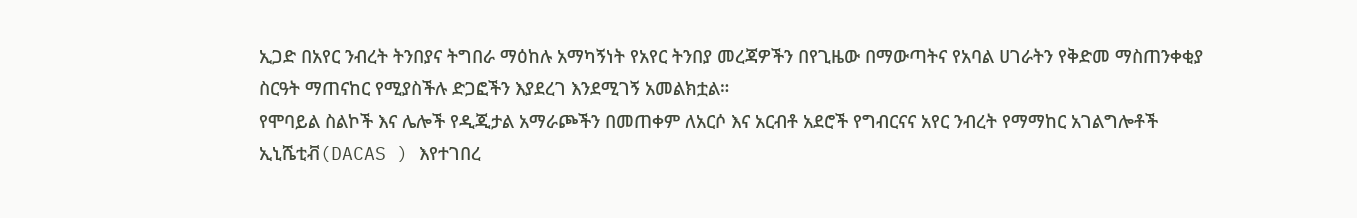ኢጋድ በአየር ንብረት ትንበያና ትግበራ ማዕከሉ አማካኝነት የአየር ትንበያ መረጃዎችን በየጊዜው በማውጣትና የአባል ሀገራትን የቅድመ ማስጠንቀቂያ ስርዓት ማጠናከር የሚያስችሉ ድጋፎችን እያደረገ እንደሚገኝ አመልክቷል።
የሞባይል ስልኮች እና ሌሎች የዲጂታል አማራጮችን በመጠቀም ለአርሶ እና አርብቶ አደሮች የግብርናና አየር ንብረት የማማከር አገልግሎቶች ኢኒሼቲቭ(DACAS ) እየተገበረ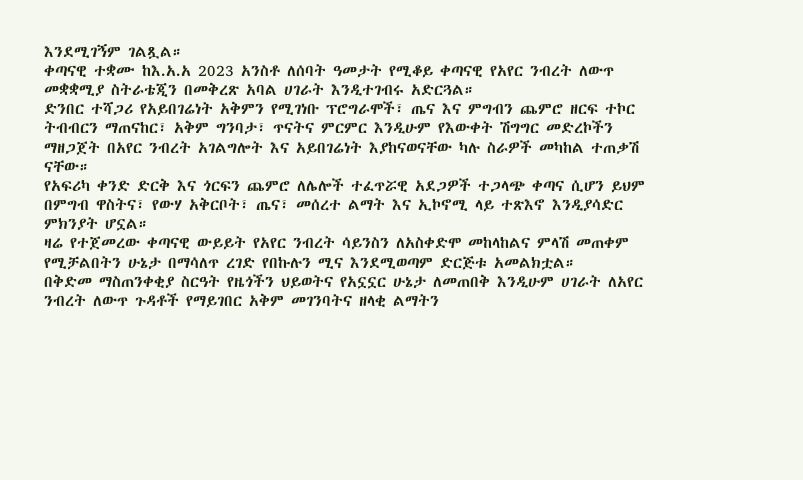እንደሚገኝም ገልጿል።
ቀጣናዊ ተቋሙ ከእ.አ.አ 2023 አንስቶ ለሰባት ዓመታት የሚቆይ ቀጣናዊ የአየር ንብረት ለውጥ መቋቋሚያ ስትራቴጂን በመቅረጽ አባል ሀገራት እንዲተገብሩ አድርጓል።
ድንበር ተሻጋሪ የአይበገሬነት አቅምን የሚገነቡ ፕሮግራሞች፣ ጤና እና ምግብን ጨምሮ ዘርፍ ተኮር ትብብርን ማጠናከር፣ አቅም ግንባታ፣ ጥናትና ምርምር እንዲሁም የእውቀት ሽግግር መድረኮችን ማዘጋጀት በአየር ንብረት አገልግሎት እና አይበገሬነት እያከናወናቸው ካሉ ስራዎች መካከል ተጠቃሽ ናቸው።
የአፍሪካ ቀንድ ድርቅ እና ጎርፍን ጨምሮ ለሌሎች ተፈጥሯዊ አደጋዎች ተጋላጭ ቀጣና ሲሆን ይህም በምግብ ዋስትና፣ የውሃ አቅርቦት፣ ጤና፣ መሰረተ ልማት እና ኢኮኖሚ ላይ ተጽእኖ እንዲያሳድር ምክንያት ሆኗል።
ዛሬ የተጀመረው ቀጣናዊ ውይይት የአየር ንብረት ሳይንስን ለአስቀድሞ መከላከልና ምላሽ መጠቀም የሚቻልበትን ሁኔታ በማሳለጥ ረገድ የበኩሉን ሚና እንደሚወጣም ድርጅቱ አመልክቷል።
በቅድመ ማስጠንቀቂያ ስርዓት የዜጎችን ህይወትና የአኗኗር ሁኔታ ለመጠበቅ እንዲሁም ሀገራት ለአየር ንብረት ለውጥ ጉዳቶች የማይገበር አቅም መገንባትና ዘላቂ ልማትን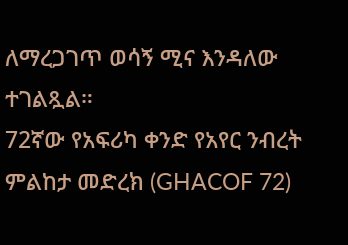ለማረጋገጥ ወሳኝ ሚና እንዳለው ተገልጿል።
72ኛው የአፍሪካ ቀንድ የአየር ንብረት ምልከታ መድረክ (GHACOF 72)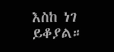እስከ ነገ ይቆያል።